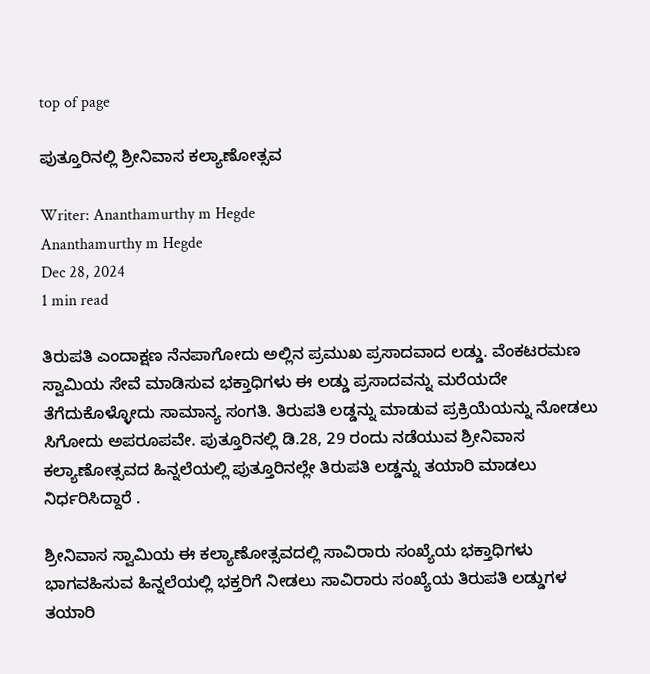top of page

ಪುತ್ತೂರಿನಲ್ಲಿ ಶ್ರೀನಿವಾಸ ಕಲ್ಯಾಣೋತ್ಸವ

Writer: Ananthamurthy m Hegde
Ananthamurthy m Hegde
Dec 28, 2024
1 min read

ತಿರುಪತಿ ಎಂದಾಕ್ಷಣ ನೆನಪಾಗೋದು ಅಲ್ಲಿನ ಪ್ರಮುಖ ಪ್ರಸಾದವಾದ ಲಡ್ಡು. ವೆಂಕಟರಮಣ ಸ್ವಾಮಿಯ ಸೇವೆ ಮಾಡಿಸುವ ಭಕ್ತಾಧಿಗಳು ಈ ಲಡ್ಡು ಪ್ರಸಾದವನ್ನು ಮರೆಯದೇ ತೆಗೆದುಕೊಳ್ಳೋದು ಸಾಮಾನ್ಯ ಸಂಗತಿ. ತಿರುಪತಿ ಲಡ್ಡನ್ನು ಮಾಡುವ ಪ್ರಕ್ರಿಯೆಯನ್ನು ನೋಡಲು ಸಿಗೋದು ಅಪರೂಪವೇ. ಪುತ್ತೂರಿನಲ್ಲಿ ಡಿ.28, 29 ರಂದು ನಡೆಯುವ ಶ್ರೀನಿವಾಸ ಕಲ್ಯಾಣೋತ್ಸವದ ಹಿನ್ನಲೆಯಲ್ಲಿ ಪುತ್ತೂರಿನಲ್ಲೇ ತಿರುಪತಿ ಲಡ್ಡನ್ನು ತಯಾರಿ ಮಾಡಲು ನಿರ್ಧರಿಸಿದ್ದಾರೆ .

ಶ್ರೀನಿವಾಸ ಸ್ವಾಮಿಯ ಈ ಕಲ್ಯಾಣೋತ್ಸವದಲ್ಲಿ ಸಾವಿರಾರು ಸಂಖ್ಯೆಯ ಭಕ್ತಾಧಿಗಳು ಭಾಗವಹಿಸುವ ಹಿನ್ನಲೆಯಲ್ಲಿ ಭಕ್ತರಿಗೆ ನೀಡಲು ಸಾವಿರಾರು ಸಂಖ್ಯೆಯ ತಿರುಪತಿ ಲಡ್ಡುಗಳ ತಯಾರಿ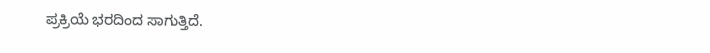ಪ್ರಕ್ರಿಯೆ ಭರದಿಂದ ಸಾಗುತ್ತಿದೆ.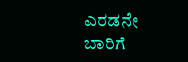ಎರಡನೇ ಬಾರಿಗೆ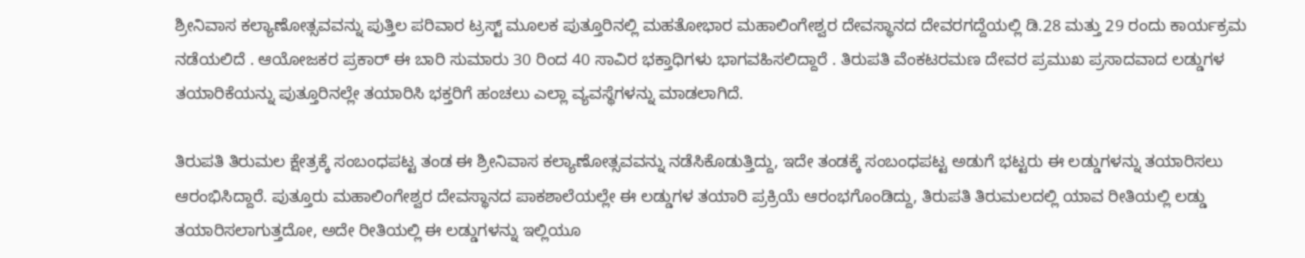ಶ್ರೀನಿವಾಸ ಕಲ್ಯಾಣೋತ್ಸವವನ್ನು ಪುತ್ತಿಲ ಪರಿವಾರ ಟ್ರಸ್ಟ್ ಮೂಲಕ ಪುತ್ತೂರಿನಲ್ಲಿ ಮಹತೋಭಾರ ಮಹಾಲಿಂಗೇಶ್ವರ ದೇವಸ್ಥಾನದ ದೇವರಗದ್ದೆಯಲ್ಲಿ ಡಿ.28 ಮತ್ತು 29 ರಂದು ಕಾರ್ಯಕ್ರಮ ನಡೆಯಲಿದೆ . ಆಯೋಜಕರ ಪ್ರಕಾರ್ ಈ ಬಾರಿ ಸುಮಾರು 30 ರಿಂದ 40 ಸಾವಿರ ಭಕ್ತಾಧಿಗಳು ಭಾಗವಹಿಸಲಿದ್ದಾರೆ . ತಿರುಪತಿ ವೆಂಕಟರಮಣ ದೇವರ ಪ್ರಮುಖ ಪ್ರಸಾದವಾದ ಲಡ್ಡುಗಳ ತಯಾರಿಕೆಯನ್ನು ಪುತ್ತೂರಿನಲ್ಲೇ ತಯಾರಿಸಿ ಭಕ್ತರಿಗೆ ಹಂಚಲು ಎಲ್ಲಾ ವ್ಯವಸ್ಥೆಗಳನ್ನು ಮಾಡಲಾಗಿದೆ.

ತಿರುಪತಿ ತಿರುಮಲ ಕ್ಷೇತ್ರಕ್ಕೆ ಸಂಬಂಧಪಟ್ಟ ತಂಡ ಈ ಶ್ರೀನಿವಾಸ ಕಲ್ಯಾಣೋತ್ಸವವನ್ನು ನಡೆಸಿಕೊಡುತ್ತಿದ್ದು, ಇದೇ ತಂಡಕ್ಕೆ ಸಂಬಂಧಪಟ್ಟ ಅಡುಗೆ ಭಟ್ಟರು ಈ ಲಡ್ಡುಗಳನ್ನು ತಯಾರಿಸಲು ಆರಂಭಿಸಿದ್ದಾರೆ. ಪುತ್ತೂರು ಮಹಾಲಿಂಗೇಶ್ವರ ದೇವಸ್ಥಾನದ ಪಾಕಶಾಲೆಯಲ್ಲೇ ಈ ಲಡ್ಡುಗಳ ತಯಾರಿ ಪ್ರಕ್ರಿಯೆ ಆರಂಭಗೊಂಡಿದ್ದು, ತಿರುಪತಿ ತಿರುಮಲದಲ್ಲಿ ಯಾವ ರೀತಿಯಲ್ಲಿ ಲಡ್ಡು ತಯಾರಿಸಲಾಗುತ್ತದೋ, ಅದೇ ರೀತಿಯಲ್ಲಿ ಈ ಲಡ್ಡುಗಳನ್ನು ಇಲ್ಲಿಯೂ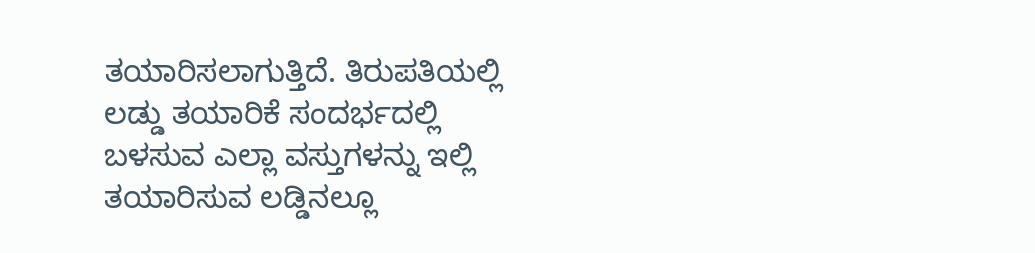ತಯಾರಿಸಲಾಗುತ್ತಿದೆ. ತಿರುಪತಿಯಲ್ಲಿ ಲಡ್ಡು ತಯಾರಿಕೆ ಸಂದರ್ಭದಲ್ಲಿ ಬಳಸುವ ಎಲ್ಲಾ ವಸ್ತುಗಳನ್ನು ಇಲ್ಲಿ ತಯಾರಿಸುವ ಲಡ್ಡಿನಲ್ಲೂ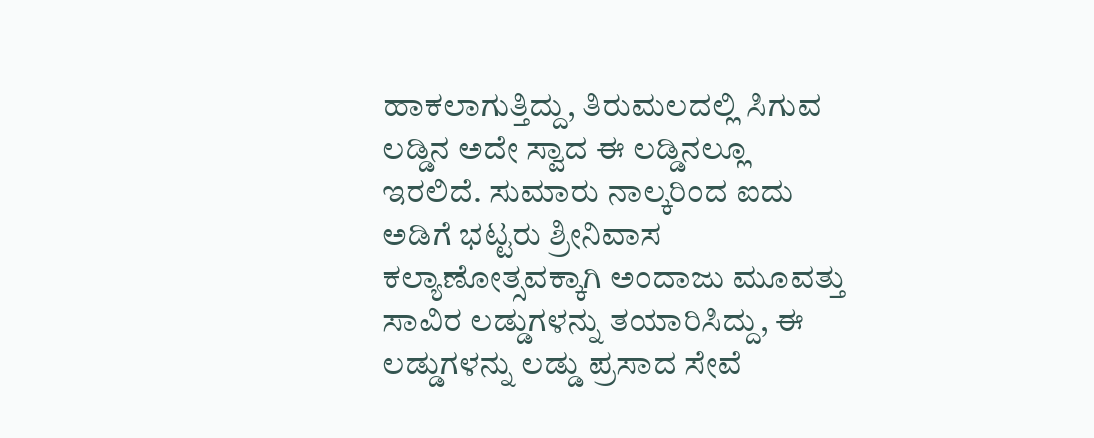ಹಾಕಲಾಗುತ್ತಿದ್ದು, ತಿರುಮಲದಲ್ಲಿ ಸಿಗುವ ಲಡ್ಡಿನ ಅದೇ ಸ್ವಾದ ಈ ಲಡ್ಡಿನಲ್ಲೂ ಇರಲಿದೆ. ಸುಮಾರು ನಾಲ್ಕರಿಂದ ಐದು ಅಡಿಗೆ ಭಟ್ಟರು ಶ್ರೀನಿವಾಸ ಕಲ್ಯಾಣೋತ್ಸವಕ್ಕಾಗಿ ಅಂದಾಜು ಮೂವತ್ತು ಸಾವಿರ ಲಡ್ಡುಗಳನ್ನು ತಯಾರಿಸಿದ್ದು, ಈ ಲಡ್ಡುಗಳನ್ನು ಲಡ್ಡು ಪ್ರಸಾದ ಸೇವೆ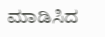ಮಾಡಿಸಿದ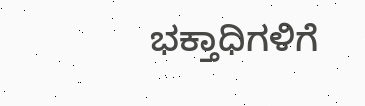ಭಕ್ತಾಧಿಗಳಿಗೆ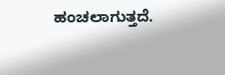ಹಂಚಲಾಗುತ್ತದೆ.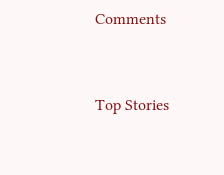Comments


Top Stories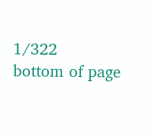1/322
bottom of page